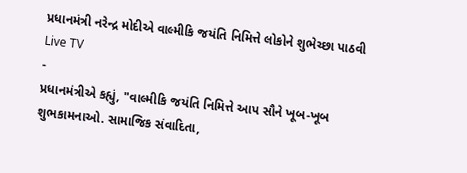પ્રધાનમંત્રી નરેન્દ્ર મોદીએ વાલ્મીકિ જયંતિ નિમિત્તે લોકોને શુભેચ્છા પાઠવી
Live TV
-
પ્રધાનમંત્રીએ કહ્યું, "વાલ્મીકિ જયંતિ નિમિત્તે આપ સૌને ખૂબ-ખૂબ શુભકામનાઓ. સામાજિક સંવાદિતા,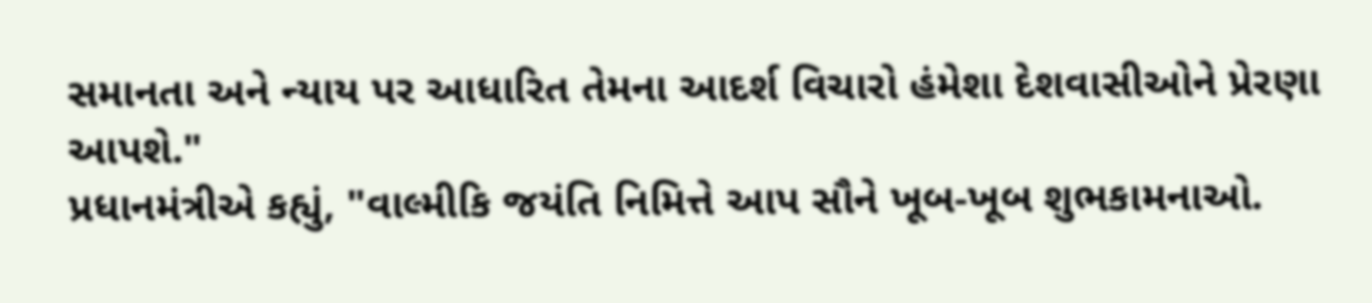સમાનતા અને ન્યાય પર આધારિત તેમના આદર્શ વિચારો હંમેશા દેશવાસીઓને પ્રેરણા આપશે."
પ્રધાનમંત્રીએ કહ્યું, "વાલ્મીકિ જયંતિ નિમિત્તે આપ સૌને ખૂબ-ખૂબ શુભકામનાઓ.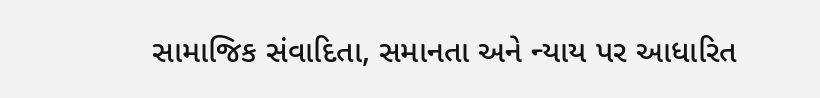સામાજિક સંવાદિતા, સમાનતા અને ન્યાય પર આધારિત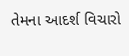તેમના આદર્શ વિચારો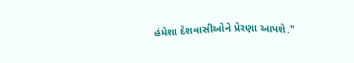હંમેશા દેશવાસીઓને પ્રેરણા આપશે."